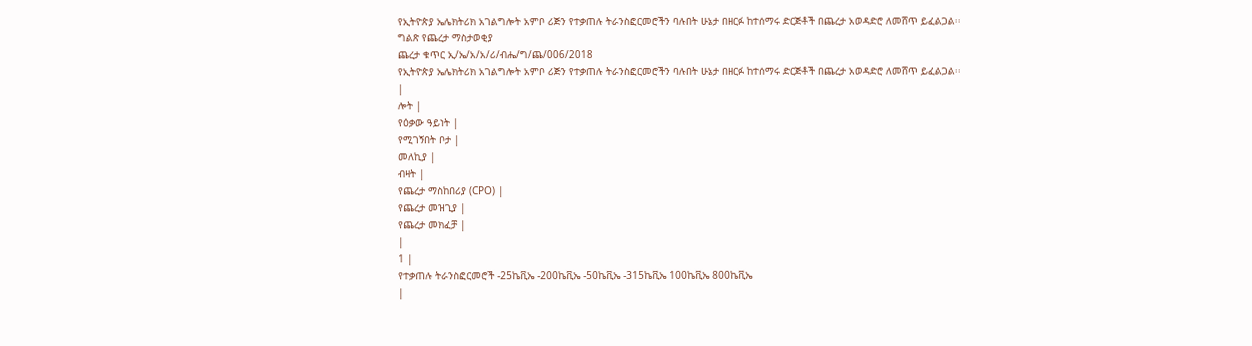የኢትዮጵያ ኤሌክትሪክ አገልግሎት አምቦ ሪጅን የተቃጠሉ ትራንስፎርመሮችን ባሉበት ሁኔታ በዘርፉ ከተሰማሩ ድርጅቶች በጨረታ አወዳድሮ ለመሸጥ ይፈልጋል፡፡
ግልጽ የጨረታ ማስታወቂያ
ጨረታ ቁጥር ኢ/ኤ/አ/አ/ሪ/ብሔ/ግ/ጨ/006/2018
የኢትዮጵያ ኤሌክትሪክ አገልግሎት አምቦ ሪጅን የተቃጠሉ ትራንስፎርመሮችን ባሉበት ሁኔታ በዘርፉ ከተሰማሩ ድርጅቶች በጨረታ አወዳድሮ ለመሸጥ ይፈልጋል፡፡
|
ሎት |
የዕቃው ዓይነት |
የሚገኝበት ቦታ |
መለኪያ |
ብዛት |
የጨረታ ማስከበሪያ (CPO) |
የጨረታ መዝጊያ |
የጨረታ መክፈቻ |
|
1 |
የተቃጠሉ ትራንስፎርመሮች -25ኬቪኤ -200ኬቪኤ -50ኬቪኤ -315ኬቪኤ 100ኬቪኤ 800ኬቪኤ
|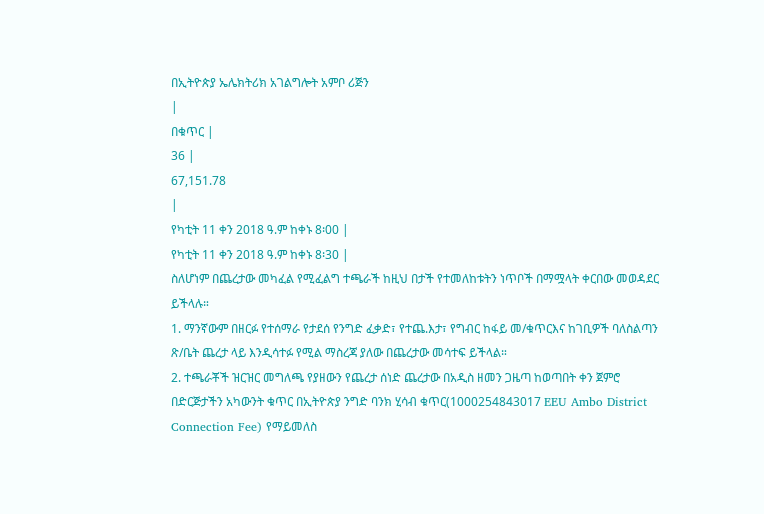በኢትዮጵያ ኤሌክትሪክ አገልግሎት አምቦ ሪጅን
|
በቁጥር |
36 |
67,151.78
|
የካቲት 11 ቀን 2018 ዓ.ም ከቀኑ 8፡00 |
የካቲት 11 ቀን 2018 ዓ.ም ከቀኑ 8፡30 |
ስለሆነም በጨረታው መካፈል የሚፈልግ ተጫራች ከዚህ በታች የተመለከቱትን ነጥቦች በማሟላት ቀርበው መወዳደር ይችላሉ።
1. ማንኛውም በዘርፉ የተሰማራ የታደሰ የንግድ ፈቃድ፣ የተጨ.እታ፣ የግብር ከፋይ መ/ቁጥርእና ከገቢዎች ባለስልጣን ጽ/ቤት ጨረታ ላይ እንዲሳተፉ የሚል ማስረጃ ያለው በጨረታው መሳተፍ ይችላል።
2. ተጫራቾች ዝርዝር መግለጫ የያዘውን የጨረታ ሰነድ ጨረታው በአዲስ ዘመን ጋዜጣ ከወጣበት ቀን ጀምሮ በድርጅታችን አካውንት ቁጥር በኢትዮጵያ ንግድ ባንክ ሂሳብ ቁጥር(1000254843017 EEU Ambo District Connection Fee) የማይመለስ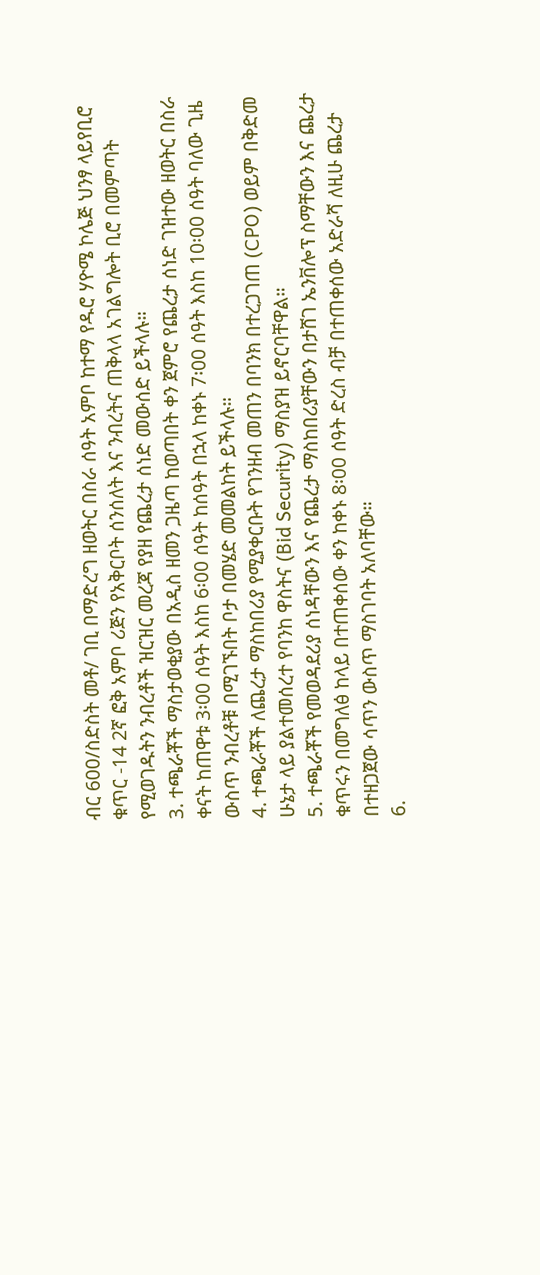ብር 600/ስድስት መቶ/ ገቢ በማድረግ ዘወትር በስራ ሰዓት አምቦ ከተማ የዱሮ ሃዮሜ ኮሌጅ ህንፃ ላይየቢሮ ቁጥር -14 2ኛ ፎቅ አምቦ ሪጅን የአቅርቦት ሰንሰለት እና ንብረትና ጠቅላላ አገልግሎት ቢሮ በመምጣት የሚወገዱትን ንብረቶች ዝርዝር መረጃ የያዘ የጨረታ ሰነድ መውሰድ ይችላሉ።
3. ተጫራቾች ማስታወቂያው በአዲስ ዘመን ጋዜጣ ከወጣበት ቀን ጀምሮ የጨረታ ሰነድ ገዝተው ዘወትር በስራ ቀናት ከጠዋቱ 3፡00 ሰዓት እስከ 6፡00 ሰዓት ከሰዓት በኋላ ከቀኑ 7፡00 ሰዓት እስከ 10፡00 ሰዓት ባለው ጊዜ ውስጥ ንብረቶቹ በሚገኙበት ቦታ በመሄድ መመልከት ይችላሉ።
4. ተጫራቾች ለጨረታ ማስከበሪያ የሚያቀርቡት የገንዘብ መጠን በባንክ በተረጋገጠ (CPO) ወይም በቅድመ ሁኔታ ላይ ያልተመሰረተ የባንከ ዋስትና (Bid Security) ማስያዝ ይኖርባቸዋል።
5. ተጫራቾች የመወዳደሪያ ሰነዳቸውን እና የጨረታ ማስከበሪያቸውን በታሸገ ኤንቨሎፕ ስማቸውን እና ጨረታ ቁጥሩን በመግለፅ ከላይ በተጠቀሰው ቀን ከቀኑ 8፡00 ሰዓት ድረስ ብቻ በተጠቀሰው አድራሻ ለዚሁ ጨረታ በተዘጋጀው ሳጥን ውስጥ ማስገባት አለባቸው።
6.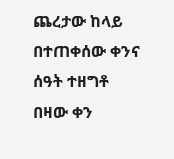ጨረታው ከላይ በተጠቀሰው ቀንና ሰዓት ተዘግቶ በዛው ቀን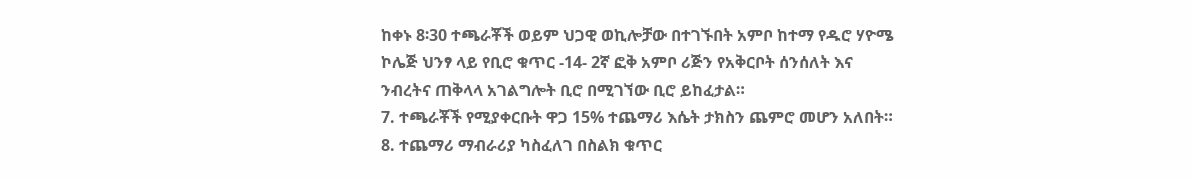ከቀኑ 8፡30 ተጫራቾች ወይም ህጋዊ ወኪሎቻው በተገኙበት አምቦ ከተማ የዱሮ ሃዮሜ ኮሌጅ ህንፃ ላይ የቢሮ ቁጥር -14- 2ኛ ፎቅ አምቦ ሪጅን የአቅርቦት ሰንሰለት እና ንብረትና ጠቅላላ አገልግሎት ቢሮ በሚገኘው ቢሮ ይከፈታል።
7. ተጫራቾች የሚያቀርቡት ዋጋ 15% ተጨማሪ እሴት ታክስን ጨምሮ መሆን አለበት።
8. ተጨማሪ ማብራሪያ ካስፈለገ በስልክ ቁጥር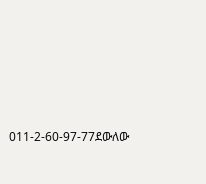011-2-60-97-77ደውለው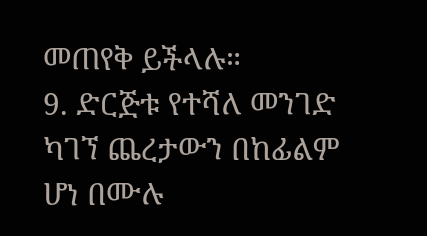መጠየቅ ይችላሉ።
9. ድርጅቱ የተሻለ መንገድ ካገኘ ጨረታውን በከፊልም ሆነ በሙሉ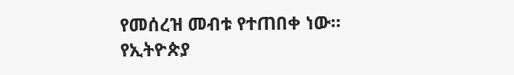የመሰረዝ መብቱ የተጠበቀ ነው።
የኢትዮጵያ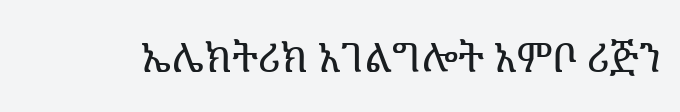ኤሌክትሪክ አገልግሎት አምቦ ሪጅን